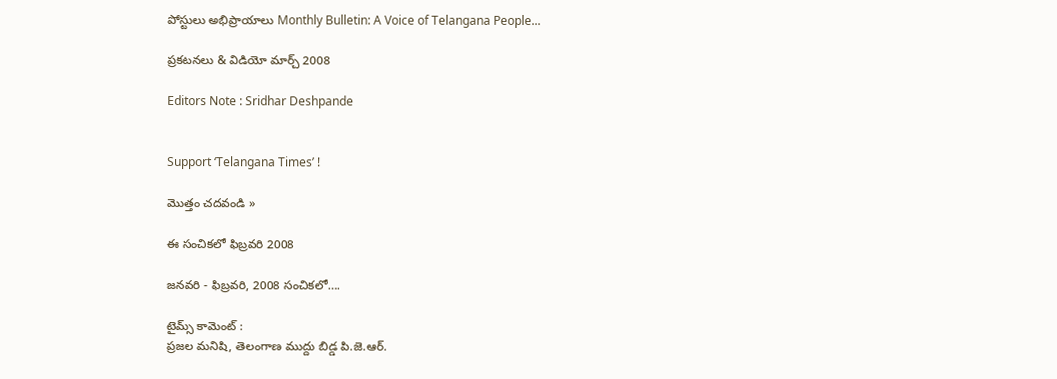పోస్టులు అభిప్రాయాలు Monthly Bulletin: A Voice of Telangana People...

ప్రకటనలు & విడియో మార్చ్ 2008

Editors Note : Sridhar Deshpande


Support ‘Telangana Times’ !

మొత్తం చదవండి »

ఈ సంచికలో ఫిబ్రవరి 2008

జనవరి - ఫిబ్రవరి, 2008 సంచికలో….

టైమ్స్‌ కామెంట్‌ :
ప్రజల మనిషి, తెలంగాణ ముద్దు బిడ్డ పి.జె.ఆర్‌.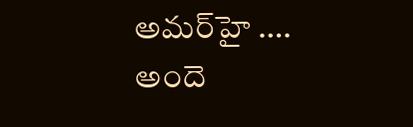అమర్‌హై ….
అందె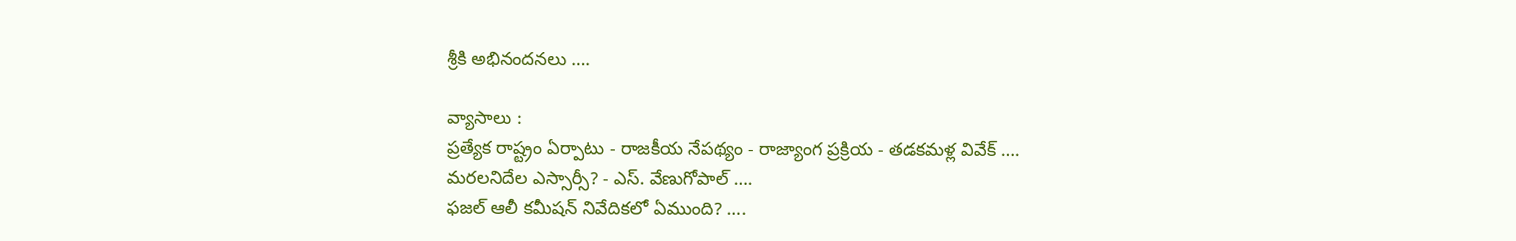శ్రీకి అభినందనలు ….

వ్యాసాలు :
ప్రత్యేక రాష్ట్రం ఏర్పాటు - రాజకీయ నేపథ్యం - రాజ్యాంగ ప్రక్రియ - తడకమళ్ల వివేక్‌ ….
మరలనిదేల ఎస్సార్సీ? - ఎస్‌. వేణుగోపాల్‌ ….
ఫజల్‌ ఆలీ కమీషన్‌ నివేదికలో ఏముంది? ….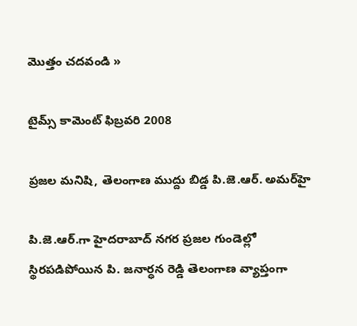మొత్తం చదవండి »

టైమ్స్ కామెంట్ ఫిబ్రవరి 2008

ప్రజల మనిషి, తెలంగాణ ముద్దు బిడ్డ పి.జె.ఆర్‌. అమర్‌హై

పి.జె.ఆర్‌.గా హైదరాబాద్‌ నగర ప్రజల గుండెల్లో స్థిరపడిపోయిన పి. జనార్ధన రెడ్డి తెలంగాణ వ్యాప్తంగా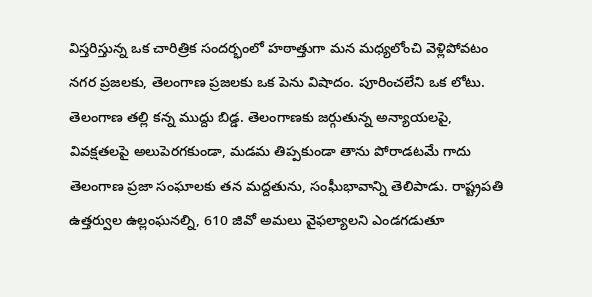విస్తరిస్తున్న ఒక చారిత్రిక సందర్భంలో హఠాత్తుగా మన మధ్యలోంచి వెళ్లిపోవటం నగర ప్రజలకు, తెలంగాణ ప్రజలకు ఒక పెను విషాదం. పూరించలేని ఒక లోటు. తెలంగాణ తల్లి కన్న ముద్దు బిడ్డ. తెలంగాణకు జర్గుతున్న అన్యాయలపై, వివక్షతలపై అలుపెరగకుండా, మడమ తిప్పకుండా తాను పోరాడటమే గాదు తెలంగాణ ప్రజా సంఘాలకు తన మద్దతును, సంఘీభావాన్ని తెలిపాడు. రాష్ట్రపతి ఉత్తర్వుల ఉల్లంఘనల్ని, 610 జివో అమలు వైఫల్యాలని ఎండగడుతూ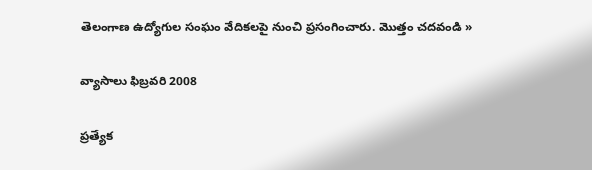తెలంగాణ ఉద్యోగుల సంఘం వేదికలపై నుంచి ప్రసంగించారు. మొత్తం చదవండి »

వ్యాసాలు ఫిబ్రవరి 2008

ప్రత్యేక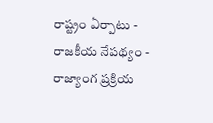రాష్ట్రం ఏర్పాటు - రాజకీయ నేపథ్యం - రాజ్యాంగ ప్రక్రియ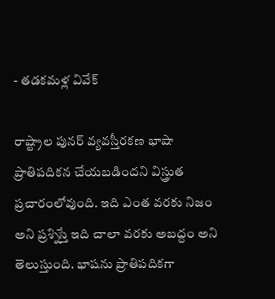- తడకమళ్ల వివేక్‌

రాష్ట్రాల పునర్‌ వ్యవస్తీరకణ భాషా ప్రాతిపదికన చేయబడిందని విస్త్రుత ప్రచారంలోవుంది. ఇది ఎంత వరకు నిజం అని ప్రశ్నిస్తే ఇది చాలా వరకు అబద్దం అని తెలుస్తుంది. భాషను ప్రాతిపదికగా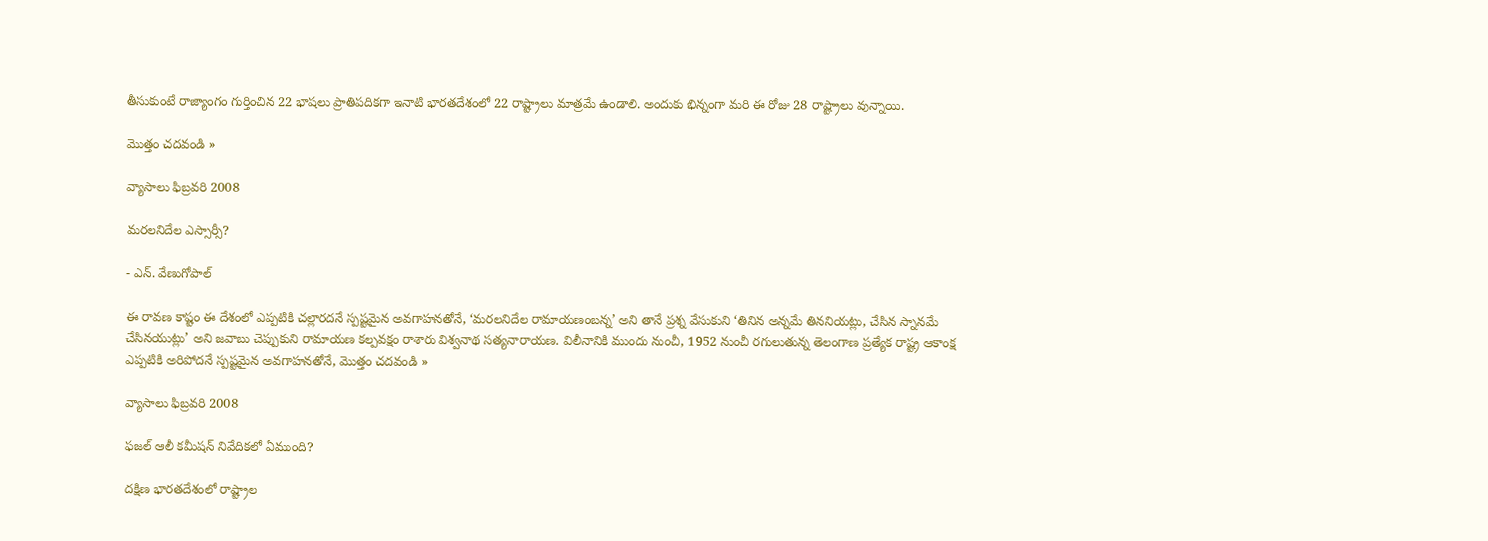తీసుకుంటే రాజ్యాంగం గుర్తించిన 22 భాషలు ప్రాతిపదికగా ఇనాటి భారతదేశంలో 22 రాష్ట్రాలు మాత్రమే ఉండాలి. అందుకు భిన్నంగా మరి ఈ రోజు 28 రాష్ట్రాలు వున్నాయి.

మొత్తం చదవండి »

వ్యాసాలు ఫిబ్రవరి 2008

మరలనిదేల ఎస్సార్సీ?

- ఎన్‌. వేణుగోపాల్‌

ఈ రావణ కాష్టం ఈ దేశంలో ఎప్పటికి చల్లారదనే స్పష్టమైన అవగాహనతోనే, ‘మరలనిదేల రామాయణంబన్న’ అని తానే ప్రశ్న వేసుకుని ‘తినిన అన్నమే తిననియట్లు, చేసిన స్నానమే చేసినయుట్లు’ అని జవాబు చెప్పుకుని రామాయణ కల్పవక్షం రాశారు విశ్వనాథ సత్యనారాయణ. విలీనానికి ముందు నుంచీ, 1952 నుంచీ రగులుతున్న తెలంగాణ ప్రత్యేక రాష్ట్ర ఆకాంక్ష ఎప్పటికి అరిపోదనే స్పష్టమైన అవగాహనతోనే, మొత్తం చదవండి »

వ్యాసాలు ఫిబ్రవరి 2008

ఫజల్‌ ఆలీ కమీషన్‌ నివేదికలో ఏముంది?

దక్షిణ భారతదేశంలో రాష్ట్రాల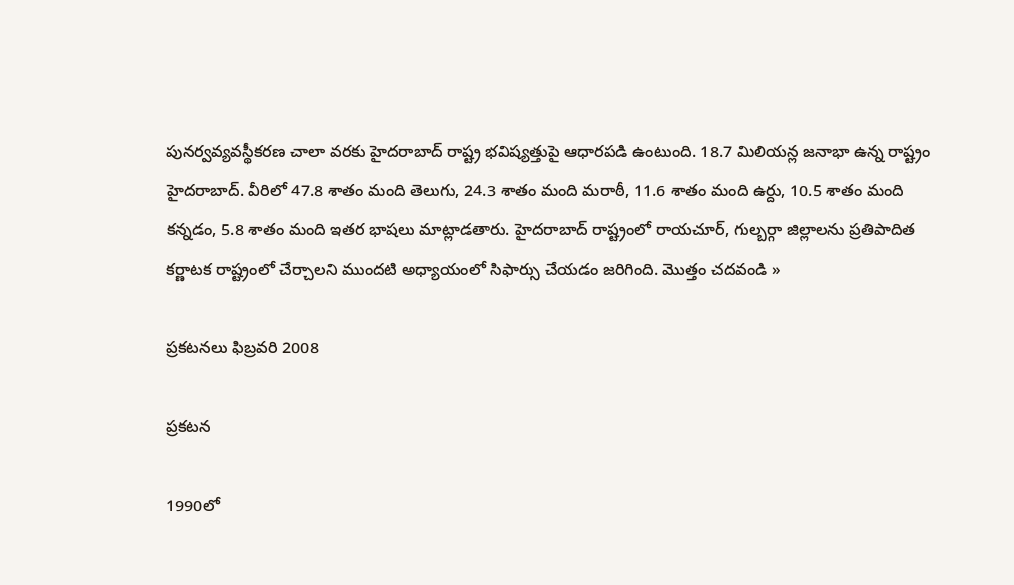పునర్వవ్యవస్థీకరణ చాలా వరకు హైదరాబాద్‌ రాష్ట్ర భవిష్యత్తుపై ఆధారపడి ఉంటుంది. 18.7 మిలియన్ల జనాభా ఉన్న రాష్ట్రం హైదరాబాద్‌. వీరిలో 47.8 శాతం మంది తెలుగు, 24.3 శాతం మంది మరాఠీ, 11.6 శాతం మంది ఉర్దు, 10.5 శాతం మంది కన్నడం, 5.8 శాతం మంది ఇతర భాషలు మాట్లాడతారు. హైదరాబాద్‌ రాష్ట్రంలో రాయచూర్‌, గుల్బర్గా జిల్లాలను ప్రతిపాదిత కర్ణాటక రాష్ట్రంలో చేర్చాలని ముందటి అధ్యాయంలో సిఫార్సు చేయడం జరిగింది. మొత్తం చదవండి »

ప్రకటనలు ఫిబ్రవరి 2008

ప్రకటన

1990లో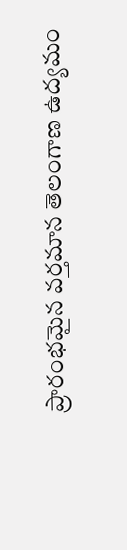ప్రారంభమైన వర్తమాన తెలంగాణ ఉద్యమం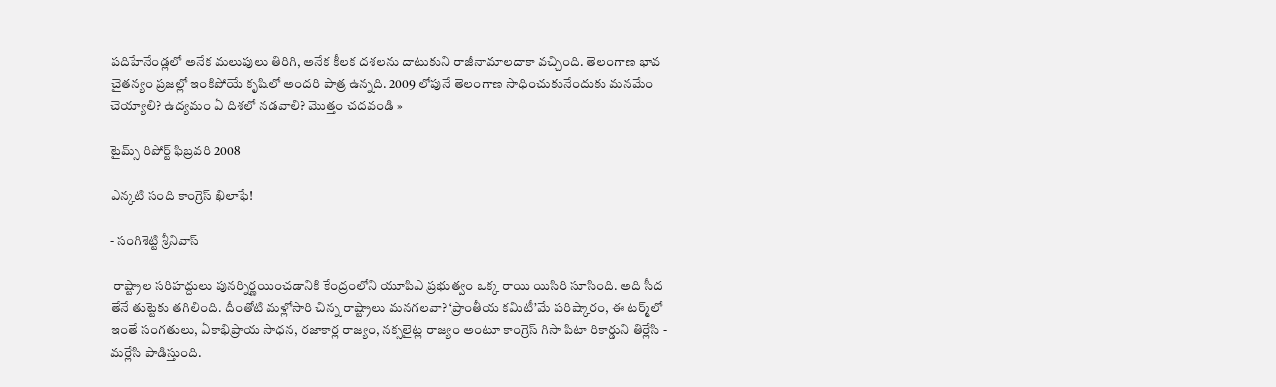పదిహేనేండ్లలో అనేక మలుపులు తిరిగి, అనేక కీలక దశలను దాటుకుని రాజీనామాలదాకా వచ్చింది. తెలంగాణ భావ చైతన్యం ప్రజల్లో ఇంకిపోయే కృషిలో అందరి పాత్ర ఉన్నది. 2009 లోపునే తెలంగాణ సాధించుకునేందుకు మనమేం చెయ్యాలి? ఉద్యమం ఏ దిశలో నడవాలి? మొత్తం చదవండి »

టైమ్స్ రిపోర్ట్ ఫిబ్రవరి 2008

ఎన్కటి సంది కాంగ్రెస్‌ ఖిలాఫే!

- సంగిశెట్టి శ్రీనివాస్‌

 రాష్ట్రాల సరిహద్దులు పునర్నిర్ణయించడానికి కేంద్రంలోని యూపిఎ ప్రభుత్వం ఒక్క రాయి యిసిరి సూసింది. అది సీద తేనే తుట్టెకు తగిలింది. దీంతోటి మళ్లోసారి చిన్న రాష్ట్రాలు మనగలవా? ‘ప్రాంతీయ కమిటీ’మే పరిష్కారం, ఈ టర్మ్‌లో ఇంతే సంగతులు, ఏకాభిప్రాయ సాధన, రజాకార్ల రాజ్యం, నక్సలైట్ల రాజ్యం అంటూ కాంగ్రెస్‌ గిసా పిటా రికార్డుని తిర్లేసి - మర్లేసి పాడిస్తుంది.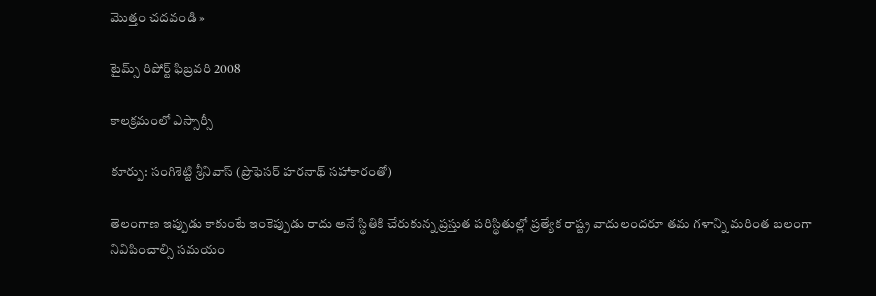మొత్తం చదవండి »

టైమ్స్ రిపోర్ట్ ఫిబ్రవరి 2008

కాలక్రమంలో ఎస్సార్సీ

కూర్పు: సంగిశెట్టి శ్రీనివాస్‌ (ప్రొఫెసర్‌ హరనాథ్‌ సహాకారంతో)

తెలంగాణ ఇప్పుడు కాకుంటే ఇంకెప్పుడు రాదు అనే స్థితికి చేరుకున్న ప్రస్తుత పరిస్థితుల్లో ప్రత్యేక రాష్ట్ర వాదులందరూ తమ గళాన్ని మరింత బలంగా నివిపించాల్సి సమయం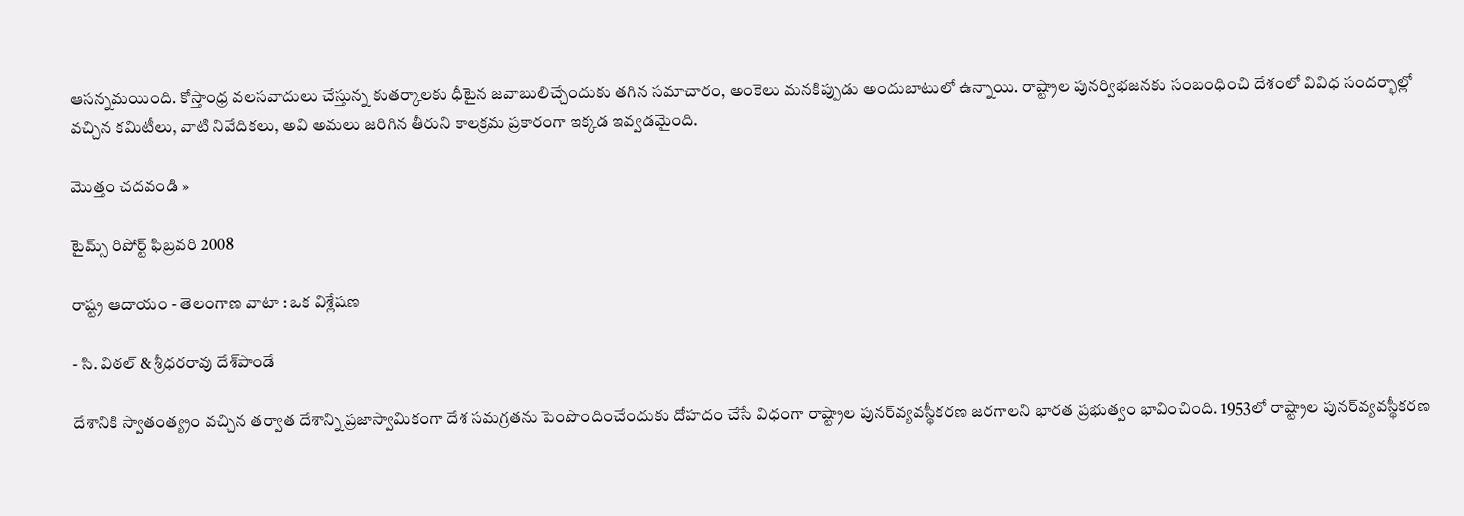ఆసన్నమయింది. కోస్తాంధ్ర వలసవాదులు చేస్తున్న కుతర్కాలకు ధీటైన జవాబులిచ్చేందుకు తగిన సమాచారం, అంకెలు మనకిప్పుడు అందుబాటులో ఉన్నాయి. రాష్ట్రాల పునర్విభజనకు సంబంధించి దేశంలో వివిధ సందర్భాల్లో వచ్చిన కమిటీలు, వాటి నివేదికలు, అవి అమలు జరిగిన తీరుని కాలక్రమ ప్రకారంగా ఇక్కడ ఇవ్వడమైంది.

మొత్తం చదవండి »

టైమ్స్ రిపోర్ట్ ఫిబ్రవరి 2008

రాష్ట్ర ఆదాయం - తెలంగాణ వాటా : ఒక విశ్లేషణ

- సి. విఠల్‌ & శ్రీధరరావు దేశ్‌పాండే

దేశానికి స్వాతంత్య్రం వచ్చిన తర్వాత దేశాన్ని ప్రజాస్వామికంగా దేశ సమగ్రతను పెంపొందించేందుకు దోహదం చేసే విధంగా రాష్ట్రాల పునర్‌వ్యవస్థీకరణ జరగాలని భారత ప్రభుత్వం భావించింది. 1953లో రాష్ట్రాల పునర్‌వ్యవస్థీకరణ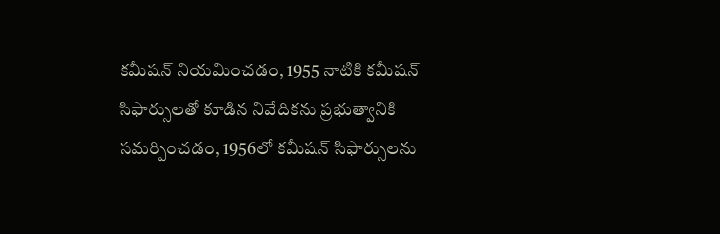కమీషన్‌ నియమించడం, 1955 నాటికి కమీషన్‌ సిఫార్సులతో కూడిన నివేదికను ప్రభుత్వానికి సమర్పించడం, 1956లో కమీషన్‌ సిఫార్సులను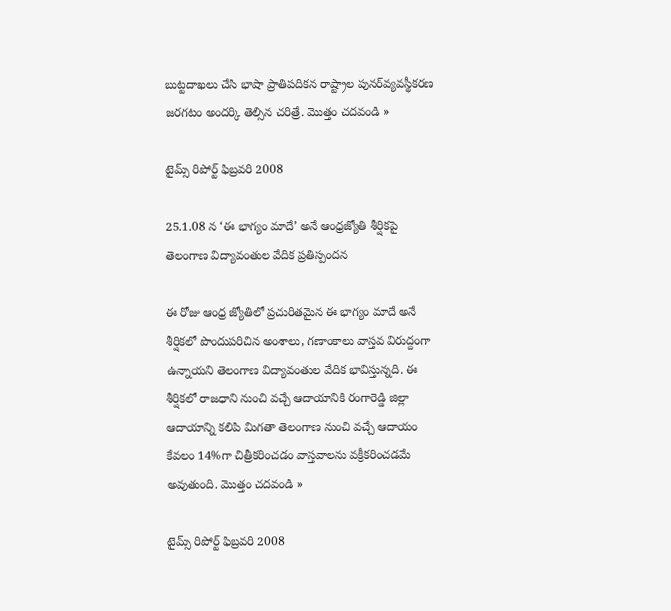బుట్టదాఖలు చేసి భాషా ప్రాతిపదికన రాష్ట్రాల పునర్‌వ్యవస్థీకరణ జరగటం అందర్కి తెల్సిన చరిత్రే. మొత్తం చదవండి »

టైమ్స్ రిపోర్ట్ ఫిబ్రవరి 2008

25.1.08 న ‘ఈ భాగ్యం మాదే’ అనే ఆంధ్రజ్యోతి శీర్షికపై తెలంగాణ విద్యావంతుల వేదిక ప్రతిస్పందన

ఈ రోజు ఆంధ్ర జ్యోతిలో ప్రచురితమైన ఈ భాగ్యం మాదే అనే శీర్షికలో పొందుపరిచిన అంశాలు, గణాంకాలు వాస్తవ విరుద్దంగా ఉన్నాయని తెలంగాణ విద్యావంతుల వేదిక భావిస్తున్నది. ఈ శీర్షికలో రాజధాని నుంచి వచ్చే ఆదాయానికి రంగారెడ్డి జిల్లా ఆదాయాన్ని కలిపి మిగతా తెలంగాణ నుంచి వచ్చే ఆదాయం కేవలం 14%గా చిత్రీకరించడం వాస్తవాలను వక్రీకరించడమే అవుతుంది. మొత్తం చదవండి »

టైమ్స్ రిపోర్ట్ ఫిబ్రవరి 2008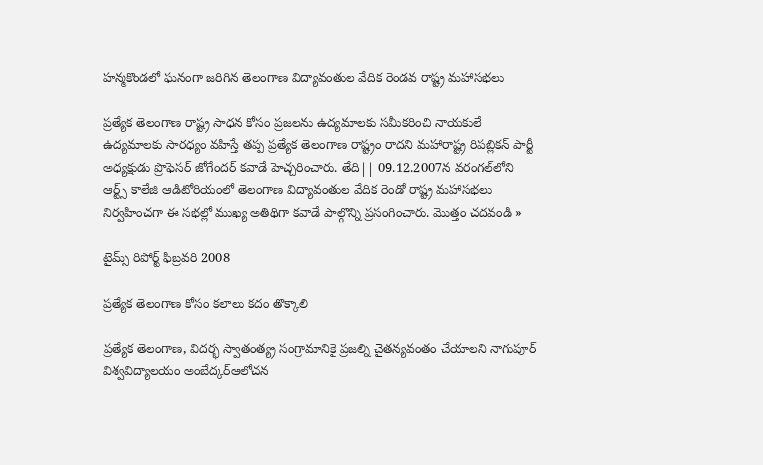హన్మకొండలో ఘనంగా జరిగిన తెలంగాణ విద్యావంతుల వేదిక రెండవ రాష్ట్ర మహాసభలు

ప్రత్యేక తెలంగాణ రాష్ట్ర సాధన కోసం ప్రజలను ఉద్యమాలకు సమీకరించి నాయకులే ఉద్యమాలకు సారధ్యం వహిస్తే తప్ప ప్రత్యేక తెలంగాణ రాష్ట్రం రాదని మహారాష్ట్ర రిపబ్లికన్‌ పార్టీ అధ్యక్షుడు ప్రొఫెసర్‌ జోగేందర్‌ కవాడే హెచ్చరించారు. తేది|| 09.12.2007న వరంగల్‌లోని ఆర్ట్స్‌ కాలేజి ఆడిటోరియంలో తెలంగాణ విద్యావంతుల వేదిక రెండో రాష్ట్ర మహాసభలు నిర్వహించగా ఈ సభల్లో ముఖ్య అతిథిగా కవాడే పాల్గొన్ని ప్రసంగించారు. మొత్తం చదవండి »

టైమ్స్ రిపోర్ట్ ఫిబ్రవరి 2008

ప్రత్యేక తెలంగాణ కోసం కలాలు కదం తొక్కాలి

ప్రత్యేక తెలంగాణ, విదర్భ స్వాతంత్య్ర సంగ్రామానికై ప్రజల్ని చైతన్యవంతం చేయాలని నాగుపూర్‌ విశ్వవిద్యాలయం అంబేద్కర్‌ఆలోచన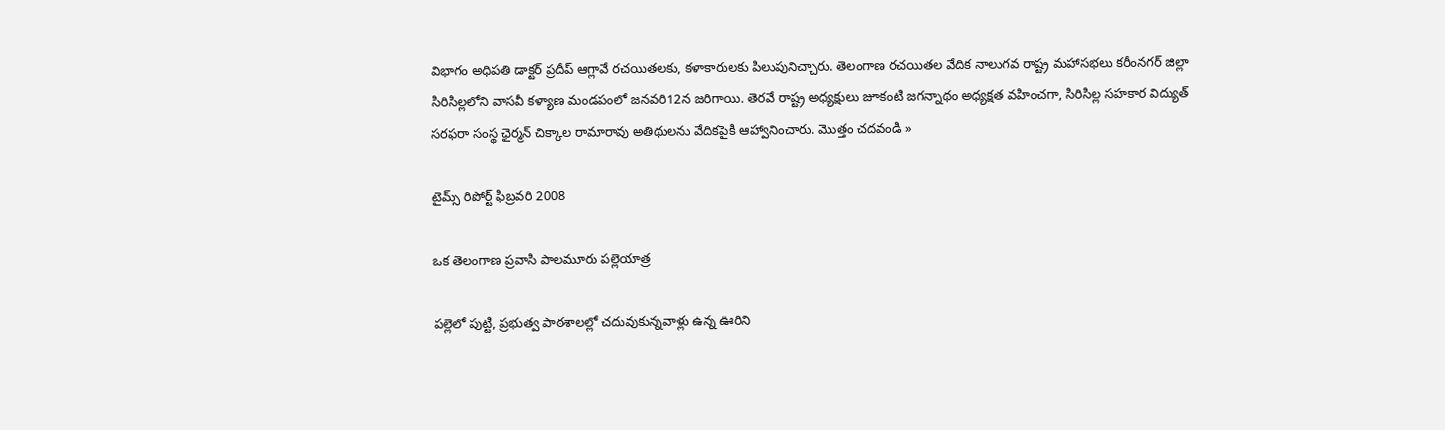విభాగం అధిపతి డాక్టర్‌ ప్రదీప్‌ ఆగ్లావే రచయితలకు, కళాకారులకు పిలుపునిచ్చారు. తెలంగాణ రచయితల వేదిక నాలుగవ రాష్ట్ర మహాసభలు కరీంనగర్‌ జిల్లా సిరిసిల్లలోని వాసవీ కళ్యాణ మండపంలో జనవరి12న జరిగాయి. తెరవే రాష్ట్ర అధ్యక్షులు జూకంటి జగన్నాథం అధ్యక్షత వహించగా, సిరిసిల్ల సహకార విద్యుత్‌ సరఫరా సంస్థ ఛైర్మన్‌ చిక్కాల రామారావు అతిథులను వేదికపైకి ఆహ్వానించారు. మొత్తం చదవండి »

టైమ్స్ రిపోర్ట్ ఫిబ్రవరి 2008

ఒక తెలంగాణ ప్రవాసి పాలమూరు పల్లెయాత్ర

పల్లెలో పుట్టి, ప్రభుత్వ పాఠశాలల్లో చదువుకున్నవాళ్లు ఉన్న ఊరిని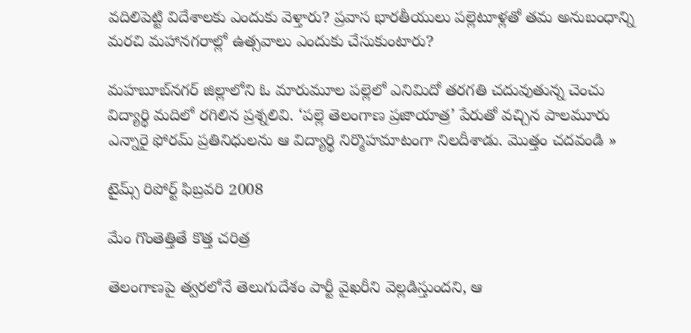వదిలిపెట్టి విదేశాలకు ఎందుకు వెళ్తారు? ప్రవాస భారతీయులు పల్లెటూళ్లతో తమ అనుబంధాన్ని మరచి మహానగరాల్లో ఉత్సవాలు ఎందుకు చేసుకుంటారు?

మహబూబ్‌నగర్‌ జిల్లాలోని ఓ మారుమూల పల్లెలో ఎనిమిదో తరగతి చదువుతున్న చెంచు విద్యార్థి మదిలో రగిలిన ప్రశ్నలివి. ‘పల్లె తెలంగాణ ప్రజాయాత్ర’ పేరుతో వచ్చిన పాలమూరు ఎన్నారై ఫోరమ్‌ ప్రతినిధులను ఆ విద్యార్థి నిర్మొహమాటంగా నిలదీశాడు. మొత్తం చదవండి »

టైమ్స్ రిపోర్ట్ ఫిబ్రవరి 2008

మేం గొంతెత్తితే కొత్త చరిత్ర

తెలంగాణపై త్వరలోనే తెలుగుదేశం పార్టీ వైఖరీని వెల్లడిస్తుందని, ఆ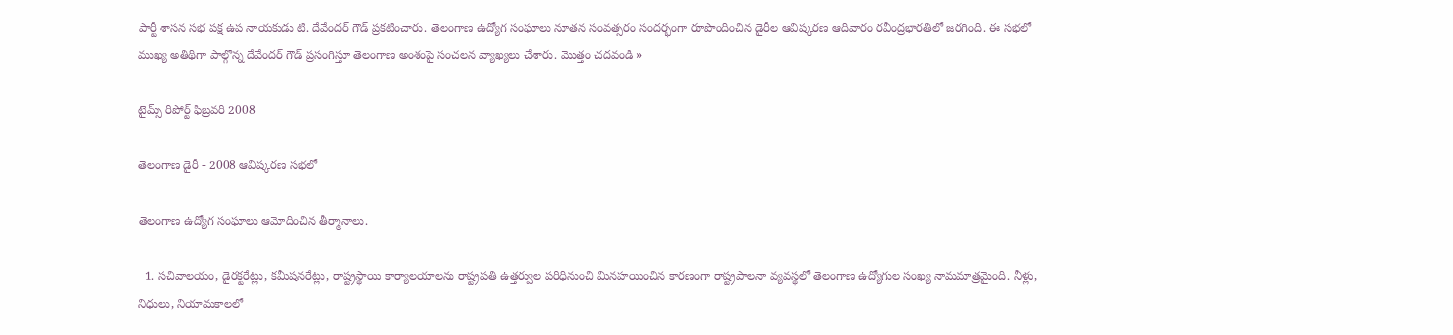పార్టీ శాసన సభ పక్ష ఉప నాయకుడు టి. దేవేందర్‌ గౌడ్‌ ప్రకటించారు. తెలంగాణ ఉద్యోగ సంఘాలు నూతన సంవత్సరం సందర్భంగా రూపొందించిన డైరీల ఆవిష్కరణ ఆదివారం రవీంద్రభారతిలో జరగింది. ఈ సభలో ముఖ్య అతిథిగా పాల్గొన్న దేవేందర్‌ గౌడ్‌ ప్రసంగిస్తూ తెలంగాణ అంశంపై సంచలన వ్యాఖ్యలు చేశారు. మొత్తం చదవండి »

టైమ్స్ రిపోర్ట్ ఫిబ్రవరి 2008

తెలంగాణ డైరీ - 2008 ఆవిష్కరణ సభలో

తెలంగాణ ఉద్యోగ సంఘాలు ఆమోదించిన తీర్మానాలు.

  1. సచివాలయం, డైరక్టరేట్లు, కమీషనరేట్లు, రాష్ట్రస్థాయి కార్యాలయాలను రాష్ట్రపతి ఉత్తర్వుల పరిధినుంచి మినహయించిన కారణంగా రాష్ట్రపాలనా వ్యవస్థలో తెలంగాణ ఉద్యోగుల సంఖ్య నామమాత్రమైంది. నీళ్లు, నిధులు, నియామకాలలో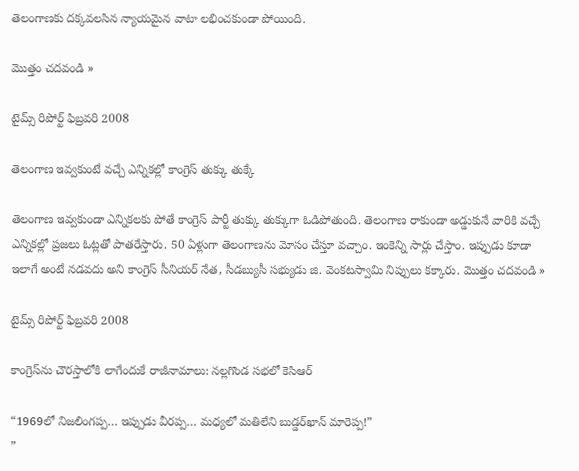తెలంగాణకు దక్కవలసిన న్యాయమైన వాటా లభించకుండా పోయింది.

మొత్తం చదవండి »

టైమ్స్ రిపోర్ట్ ఫిబ్రవరి 2008

తెలంగాణ ఇవ్వకుంటే వచ్చే ఎన్నికల్లో కాంగ్రెస్‌ తుక్కు తుక్కే

తెలంగాణ ఇవ్వకుండా ఎన్నికలకు పోతే కాంగ్రెస్‌ పార్టీ తుక్కు తుక్కుగా ఓడిపోతుంది. తెలంగాణ రాకుండా అడ్డుకునే వారికి వచ్చే ఎన్నికల్లో ప్రజలు ఓట్లతో పాతరేస్తారు. 50 ఏళ్లుగా తెలంగాణను మోసం చేస్తూ వచ్చాం. ఇంకెన్ని సార్లు చేస్తాం. ఇప్పుడు కూడా ఇలాగే అంటే నడవదు అని కాంగ్రెస్‌ సీనియర్‌ నేత, సీడబ్యుసీ సభ్యుడు జి. వెంకటస్వామి నిప్పులు కక్కారు. మొత్తం చదవండి »

టైమ్స్ రిపోర్ట్ ఫిబ్రవరి 2008

కాంగ్రెస్‌ను చౌరస్తాలోకి లాగేందుకే రాజీనామాలు: నల్లగొండ సభలో కెసిఆర్‌

“1969లో నిజలింగప్ప… ఇప్పుడు వీరప్ప… మధ్యలో మతిలేని బుడ్డర్‌ఖాన్‌ మారెప్ప!”
”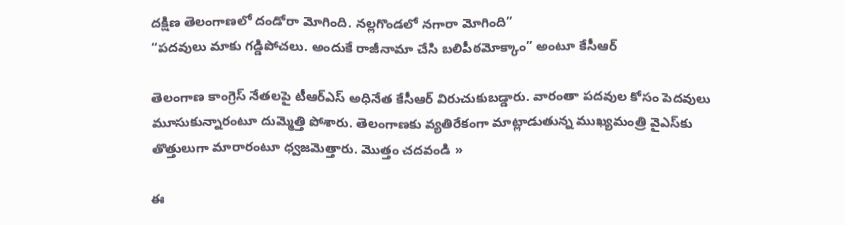దక్షిణ తెలంగాణలో దండోరా మోగింది. నల్లగొండలో నగారా మోగింది”
“పదవులు మాకు గడ్డిపోచలు. అందుకే రాజీనామా చేసి బలిపీఠమోక్కాం” అంటూ కేసీఆర్‌

తెలంగాణ కాంగ్రెస్‌ నేతలపై టీఆర్‌ఎస్‌ అధినేత కేసీఆర్‌ విరుచుకుబడ్డారు. వారంతా పదవుల కోసం పెదవులు మూసుకున్నారంటూ దుమ్మెత్తి పోశారు. తెలంగాణకు వ్యతిరేకంగా మాట్లాడుతున్న ముఖ్యమంత్రి వైఎస్‌కు తొత్తులుగా మారారంటూ ధ్వజమెత్తారు. మొత్తం చదవండి »

ఈ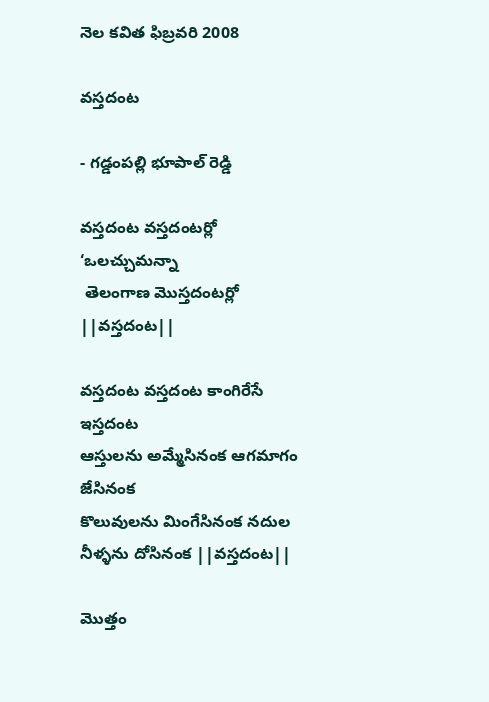నెల కవిత ఫిబ్రవరి 2008

వస్తదంట

- గడ్డంపల్లి భూపాల్‌ రెడ్డి

వస్తదంట వస్తదంటర్లో ‘ఒలచ్చుమన్నా
 తెలంగాణ మొస్తదంటర్లో ||వస్తదంట||

వస్తదంట వస్తదంట కాంగిరేసే ఇస్తదంట
ఆస్తులను అమ్మేసినంక ఆగమాగం జేసినంక
కొలువులను మింగేసినంక నదుల నీళ్ళను దోసినంక ||వస్తదంట||

మొత్తం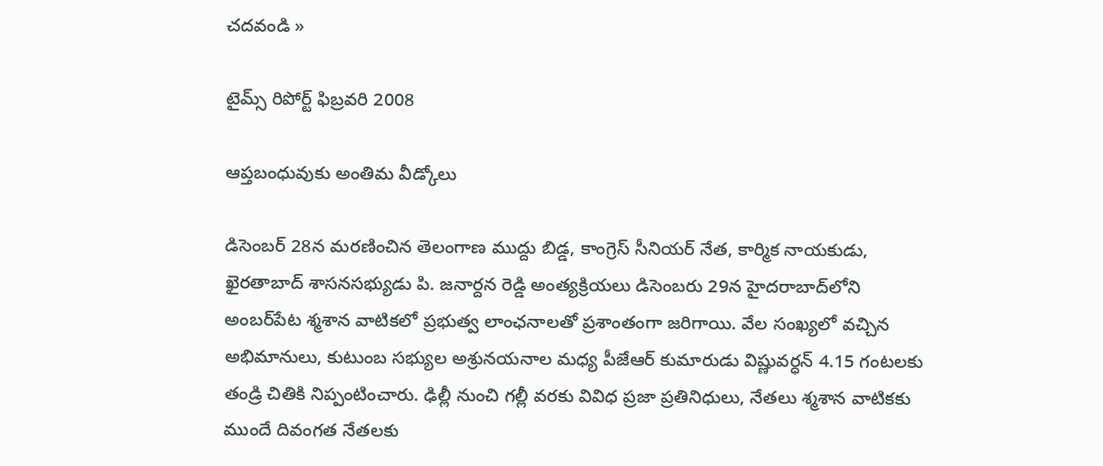చదవండి »

టైమ్స్ రిపోర్ట్ ఫిబ్రవరి 2008

ఆప్తబంధువుకు అంతిమ వీడ్కోలు

డిసెంబర్‌ 28న మరణించిన తెలంగాణ ముద్దు బిడ్డ, కాంగ్రెస్‌ సీనియర్‌ నేత, కార్మిక నాయకుడు, ఖైరతాబాద్‌ శాసనసభ్యుడు పి. జనార్దన రెడ్డి అంత్యక్రియలు డిసెంబరు 29న హైదరాబాద్‌లోని అంబర్‌పేట శ్మశాన వాటికలో ప్రభుత్వ లాంఛనాలతో ప్రశాంతంగా జరిగాయి. వేల సంఖ్యలో వచ్చిన అభిమానులు, కుటుంబ సభ్యుల అశ్రునయనాల మధ్య పీజేఆర్‌ కుమారుడు విష్ణువర్ధన్‌ 4.15 గంటలకు తండ్రి చితికి నిప్పంటించారు. ఢిల్లీ నుంచి గల్లీ వరకు వివిధ ప్రజా ప్రతినిధులు, నేతలు శ్మశాన వాటికకు ముందే దివంగత నేతలకు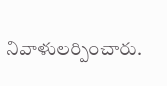నివాళులర్పించారు.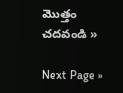మొత్తం చదవండి »

Next Page »